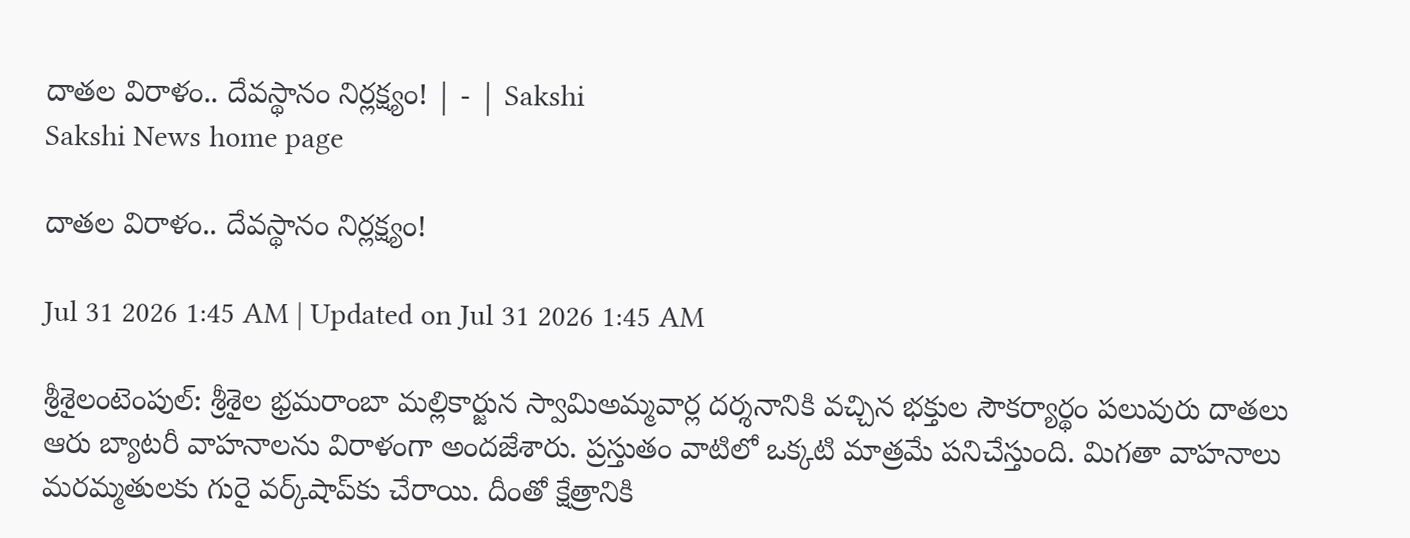దాతల విరాళం.. దేవస్థానం నిర్లక్ష్యం! | - | Sakshi
Sakshi News home page

దాతల విరాళం.. దేవస్థానం నిర్లక్ష్యం!

Jul 31 2026 1:45 AM | Updated on Jul 31 2026 1:45 AM

శ్రీశైలంటెంపుల్‌: శ్రీశైల భ్రమరాంబా మల్లికార్జున స్వామిఅమ్మవార్ల దర్శనానికి వచ్చిన భక్తుల సౌకర్యార్థం పలువురు దాతలు ఆరు బ్యాటరీ వాహనాలను విరాళంగా అందజేశారు. ప్రస్తుతం వాటిలో ఒక్కటి మాత్రమే పనిచేస్తుంది. మిగతా వాహనాలు మరమ్మతులకు గురై వర్క్‌షాప్‌కు చేరాయి. దీంతో క్షేత్రానికి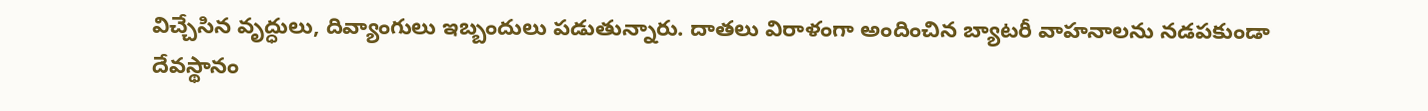విచ్చేసిన వృద్ధులు, దివ్యాంగులు ఇబ్బందులు పడుతున్నారు. దాతలు విరాళంగా అందించిన బ్యాటరీ వాహనాలను నడపకుండా దేవస్థానం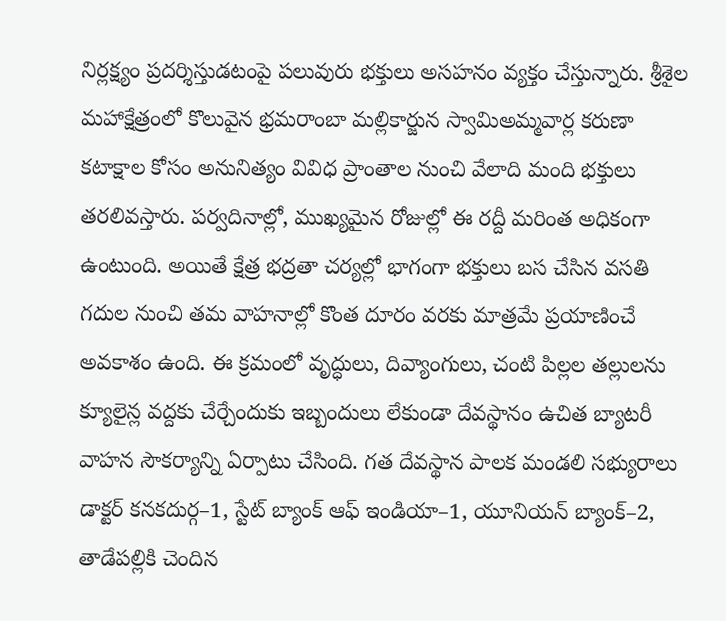నిర్లక్ష్యం ప్రదర్శిస్తుడటంపై పలువురు భక్తులు అసహనం వ్యక్తం చేస్తున్నారు. శ్రీశైల మహాక్షేత్రంలో కొలువైన భ్రమరాంబా మల్లికార్జున స్వామిఅమ్మవార్ల కరుణా కటాక్షాల కోసం అనునిత్యం వివిధ ప్రాంతాల నుంచి వేలాది మంది భక్తులు తరలివస్తారు. పర్వదినాల్లో, ముఖ్యమైన రోజుల్లో ఈ రద్దీ మరింత అధికంగా ఉంటుంది. అయితే క్షేత్ర భద్రతా చర్యల్లో భాగంగా భక్తులు బస చేసిన వసతి గదుల నుంచి తమ వాహనాల్లో కొంత దూరం వరకు మాత్రమే ప్రయాణించే అవకాశం ఉంది. ఈ క్రమంలో వృద్ధులు, దివ్యాంగులు, చంటి పిల్లల తల్లులను క్యూలైన్ల వద్దకు చేర్చేందుకు ఇబ్బందులు లేకుండా దేవస్థానం ఉచిత బ్యాటరీ వాహన సౌకర్యాన్ని ఏర్పాటు చేసింది. గత దేవస్థాన పాలక మండలి సభ్యురాలు డాక్టర్‌ కనకదుర్గ–1, స్టేట్‌ బ్యాంక్‌ ఆఫ్‌ ఇండియా–1, యూనియన్‌ బ్యాంక్‌–2, తాడేపల్లికి చెందిన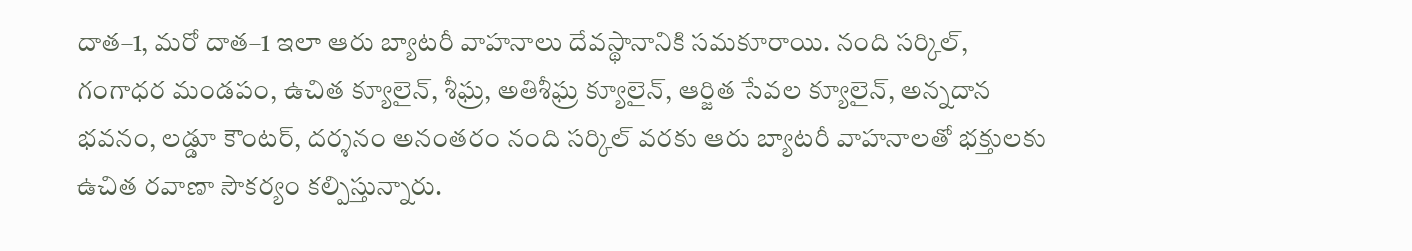దాత–1, మరో దాత–1 ఇలా ఆరు బ్యాటరీ వాహనాలు దేవస్థానానికి సమకూరాయి. నంది సర్కిల్‌, గంగాధర మండపం, ఉచిత క్యూలైన్‌, శీఘ్ర, అతిశీఘ్ర క్యూలైన్‌, ఆర్జిత సేవల క్యూలైన్‌, అన్నదాన భవనం, లడ్డూ కౌంటర్‌, దర్శనం అనంతరం నంది సర్కిల్‌ వరకు ఆరు బ్యాటరీ వాహనాలతో భక్తులకు ఉచిత రవాణా సౌకర్యం కల్పిస్తున్నారు.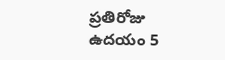ప్రతిరోజు ఉదయం 5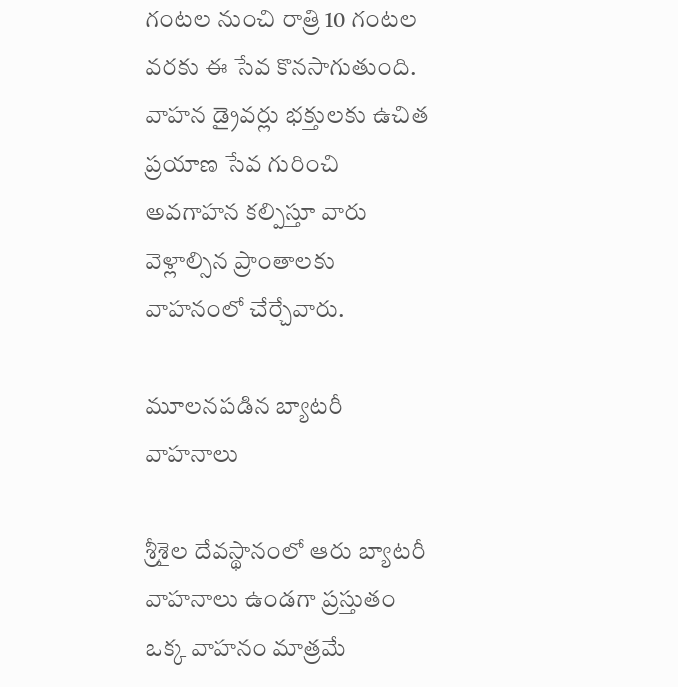గంటల నుంచి రాత్రి 10 గంటల వరకు ఈ సేవ కొనసాగుతుంది. వాహన డ్రైవర్లు భక్తులకు ఉచిత ప్రయాణ సేవ గురించి అవగాహన కల్పిస్తూ వారు వెళ్లాల్సిన ప్రాంతాలకు వాహనంలో చేర్చేవారు.

మూలనపడిన బ్యాటరీ వాహనాలు

శ్రీశైల దేవస్థానంలో ఆరు బ్యాటరీ వాహనాలు ఉండగా ప్రస్తుతం ఒక్క వాహనం మాత్రమే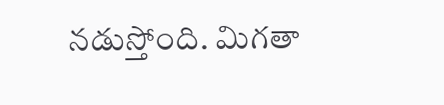నడుస్తోంది. మిగతా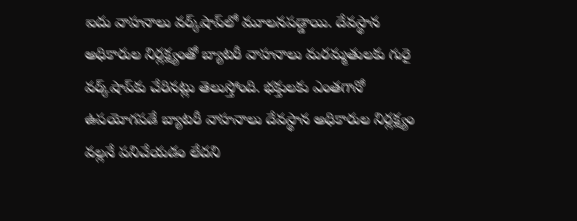ఐదు వాహనాలు వర్క్‌షాప్‌లో మూలనపడ్డాయి. దేవస్థాన అధికారుల నిర్లక్ష్యంతో బ్యాటరీ వాహనాలు మరమ్మతులకు గురై వర్క్‌షాప్‌కు చేరినట్లు తెలుస్తోంది. భక్తులకు ఎంతగానో ఉపయోగపడే బ్యాటరీ వాహనాలు దేవస్థాన అధికారుల నిర్లక్ష్యం వల్లనే పనిచేయడం లేదని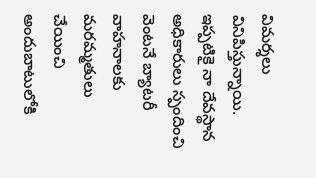విమర్శలు వినిపిస్తున్నాయి. ఇప్పటికై నా దేవస్థాన అధికారులు స్పందించి వెంటనే బ్యాటరీ వాహనాలకు మరమ్మతులు చేయించి అందుబాటులోకి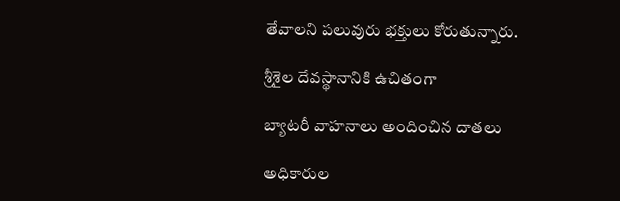తేవాలని పలువురు భక్తులు కోరుతున్నారు.

శ్రీశైల దేవస్థానానికి ఉచితంగా

బ్యాటరీ వాహనాలు అందించిన దాతలు

అధికారుల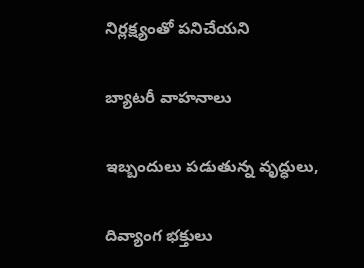నిర్లక్ష్యంతో పనిచేయని

బ్యాటరీ వాహనాలు

ఇబ్బందులు పడుతున్న వృద్ధులు,

దివ్యాంగ భక్తులు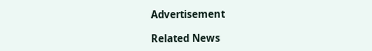Advertisement

Related News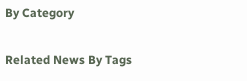By Category

Related News By Tags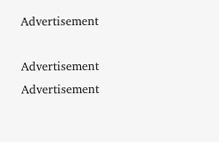Advertisement

Advertisement
Advertisement